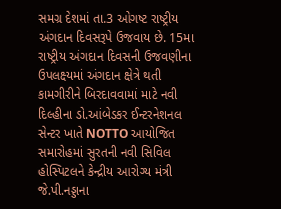સમગ્ર દેશમાં તા.3 ઓગષ્ટ રાષ્ટ્રીય અંગદાન દિવસરૂપે ઉજવાય છે. 15મા રાષ્ટ્રીય અંગદાન દિવસની ઉજવણીના ઉપલક્ષ્યમાં અંગદાન ક્ષેત્રે થતી કામગીરીને બિરદાવવામાં માટે નવી દિલ્હીના ડો.આંબેડકર ઈન્ટરનેશનલ સેન્ટર ખાતે NOTTO આયોજિત સમારોહમાં સુરતની નવી સિવિલ હોસ્પિટલને કેન્દ્રીય આરોગ્ય મંત્રી જે.પી.નડ્ડાના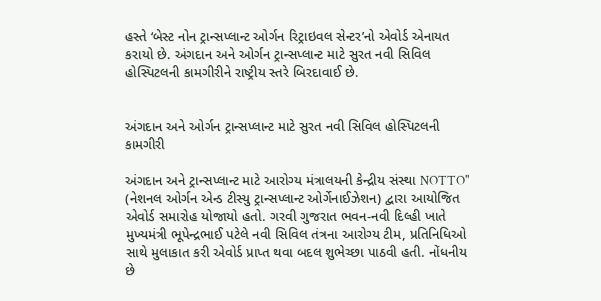હસ્તે ‘બેસ્ટ નોન ટ્રાન્સપ્લાન્ટ ઓર્ગન રિટ્રાઇવલ સેન્ટર’નો એવોર્ડ એનાયત કરાયો છે. અંગદાન અને ઓર્ગન ટ્રાન્સપ્લાન્ટ માટે સુરત નવી સિવિલ હોસ્પિટલની કામગીરીને રાષ્ટ્રીય સ્તરે બિરદાવાઈ છે.


અંગદાન અને ઓર્ગન ટ્રાન્સપ્લાન્ટ માટે સુરત નવી સિવિલ હોસ્પિટલની કામગીરી

અંગદાન અને ટ્રાન્સપ્લાન્ટ માટે આરોગ્ય મંત્રાલયની કેન્દ્રીય સંસ્થા NOTTO" (નેશનલ ઓર્ગન એન્ડ ટીસ્યુ ટ્રાન્સપ્લાન્ટ ઓર્ગેનાઈઝેશન) દ્વારા આયોજિત એવોર્ડ સમારોહ યોજાયો હતો. ગરવી ગુજરાત ભવન-નવી દિલ્હી ખાતે મુખ્યમંત્રી ભૂપેન્દ્રભાઈ પટેલે નવી સિવિલ તંત્રના આરોગ્ય ટીમ, પ્રતિનિધિઓ સાથે મુલાકાત કરી એવોર્ડ પ્રાપ્ત થવા બદલ શુભેચ્છા પાઠવી હતી. નોંધનીય છે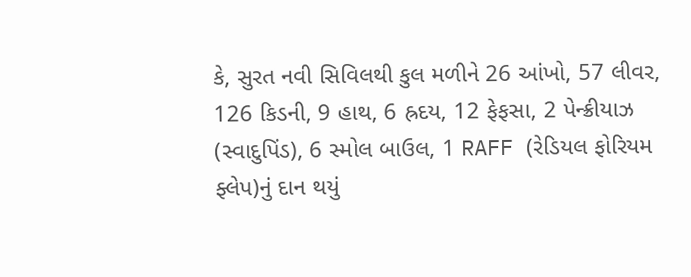કે, સુરત નવી સિવિલથી કુલ મળીને 26 આંખો, 57 લીવર, 126 કિડની, 9 હાથ, 6 હ્રદય, 12 ફેફસા, 2 પેન્ક્રીયાઝ (સ્વાદુપિંડ), 6 સ્મોલ બાઉલ, 1 RAFF (રેડિયલ ફોરિયમ ફ્લેપ)નું દાન થયું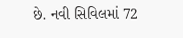છે. નવી સિવિલમાં 72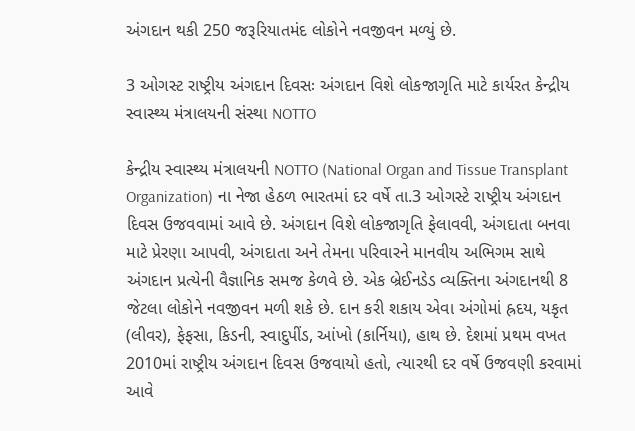અંગદાન થકી 250 જરૂરિયાતમંદ લોકોને નવજીવન મળ્યું છે.

3 ઓગસ્ટ રાષ્ટ્રીય અંગદાન દિવસઃ અંગદાન વિશે લોકજાગૃતિ માટે કાર્યરત કેન્દ્રીય સ્વાસ્થ્ય મંત્રાલયની સંસ્થા NOTTO

કેન્દ્રીય સ્વાસ્થ્ય મંત્રાલયની NOTTO (National Organ and Tissue Transplant Organization) ના નેજા હેઠળ ભારતમાં દર વર્ષે તા.3 ઓગસ્ટે રાષ્ટ્રીય અંગદાન દિવસ ઉજવવામાં આવે છે. અંગદાન વિશે લોકજાગૃતિ ફેલાવવી, અંગદાતા બનવા માટે પ્રેરણા આપવી, અંગદાતા અને તેમના પરિવારને માનવીય અભિગમ સાથે અંગદાન પ્રત્યેની વૈજ્ઞાનિક સમજ કેળવે છે. એક બ્રેઈનડેડ વ્યક્તિના અંગદાનથી 8 જેટલા લોકોને નવજીવન મળી શકે છે. દાન કરી શકાય એવા અંગોમાં હ્રદય, યકૃત (લીવર), ફેફસા, કિડની, સ્વાદુપીંડ, આંખો (કાર્નિયા), હાથ છે. દેશમાં પ્રથમ વખત 2010માં રાષ્ટ્રીય અંગદાન દિવસ ઉજવાયો હતો, ત્યારથી દર વર્ષે ઉજવણી કરવામાં આવે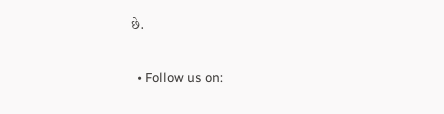છે.

  • Follow us on: